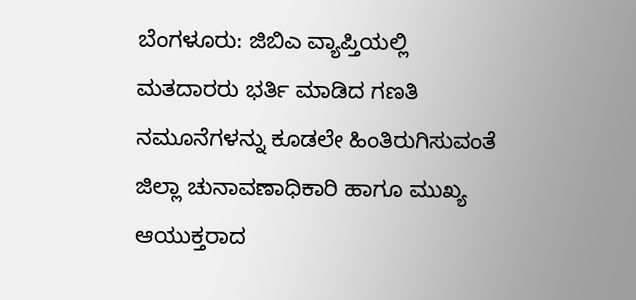ಬೆಂಗಳೂರು: ಜಿಬಿಎ ವ್ಯಾಪ್ತಿಯಲ್ಲಿ ಮತದಾರರು ಭರ್ತಿ ಮಾಡಿದ ಗಣತಿ ನಮೂನೆಗಳನ್ನು ಕೂಡಲೇ ಹಿಂತಿರುಗಿಸುವಂತೆ ಜಿಲ್ಲಾ ಚುನಾವಣಾಧಿಕಾರಿ ಹಾಗೂ ಮುಖ್ಯ ಆಯುಕ್ತರಾದ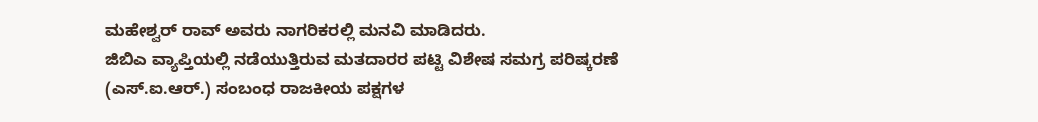ಮಹೇಶ್ವರ್ ರಾವ್ ಅವರು ನಾಗರಿಕರಲ್ಲಿ ಮನವಿ ಮಾಡಿದರು.
ಜಿಬಿಎ ವ್ಯಾಪ್ತಿಯಲ್ಲಿ ನಡೆಯುತ್ತಿರುವ ಮತದಾರರ ಪಟ್ಟಿ ವಿಶೇಷ ಸಮಗ್ರ ಪರಿಷ್ಕರಣೆ (ಎಸ್.ಐ.ಆರ್.) ಸಂಬಂಧ ರಾಜಕೀಯ ಪಕ್ಷಗಳ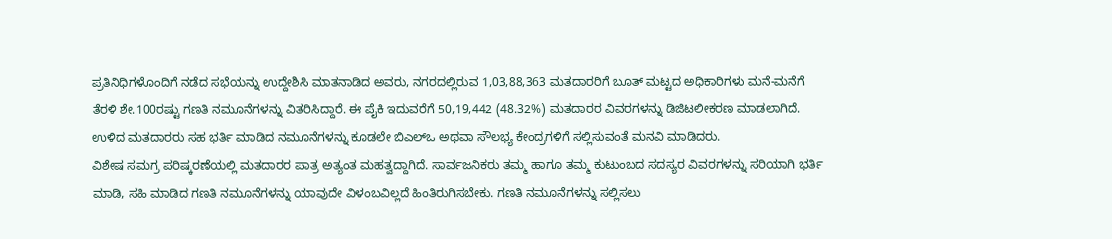ಪ್ರತಿನಿಧಿಗಳೊಂದಿಗೆ ನಡೆದ ಸಭೆಯನ್ನು ಉದ್ದೇಶಿಸಿ ಮಾತನಾಡಿದ ಅವರು, ನಗರದಲ್ಲಿರುವ 1,03,88,363 ಮತದಾರರಿಗೆ ಬೂತ್ ಮಟ್ಟದ ಅಧಿಕಾರಿಗಳು ಮನೆ-ಮನೆಗೆ ತೆರಳಿ ಶೇ.100ರಷ್ಟು ಗಣತಿ ನಮೂನೆಗಳನ್ನು ವಿತರಿಸಿದ್ದಾರೆ. ಈ ಪೈಕಿ ಇದುವರೆಗೆ 50,19,442 (48.32%) ಮತದಾರರ ವಿವರಗಳನ್ನು ಡಿಜಿಟಲೀಕರಣ ಮಾಡಲಾಗಿದೆ. ಉಳಿದ ಮತದಾರರು ಸಹ ಭರ್ತಿ ಮಾಡಿದ ನಮೂನೆಗಳನ್ನು ಕೂಡಲೇ ಬಿಎಲ್ಒ ಅಥವಾ ಸೌಲಭ್ಯ ಕೇಂದ್ರಗಳಿಗೆ ಸಲ್ಲಿಸುವಂತೆ ಮನವಿ ಮಾಡಿದರು.
ವಿಶೇಷ ಸಮಗ್ರ ಪರಿಷ್ಕರಣೆಯಲ್ಲಿ ಮತದಾರರ ಪಾತ್ರ ಅತ್ಯಂತ ಮಹತ್ವದ್ದಾಗಿದೆ. ಸಾರ್ವಜನಿಕರು ತಮ್ಮ ಹಾಗೂ ತಮ್ಮ ಕುಟುಂಬದ ಸದಸ್ಯರ ವಿವರಗಳನ್ನು ಸರಿಯಾಗಿ ಭರ್ತಿ ಮಾಡಿ, ಸಹಿ ಮಾಡಿದ ಗಣತಿ ನಮೂನೆಗಳನ್ನು ಯಾವುದೇ ವಿಳಂಬವಿಲ್ಲದೆ ಹಿಂತಿರುಗಿಸಬೇಕು. ಗಣತಿ ನಮೂನೆಗಳನ್ನು ಸಲ್ಲಿಸಲು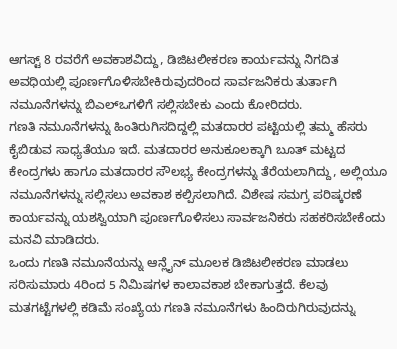ಆಗಸ್ಟ್ 8 ರವರೆಗೆ ಅವಕಾಶವಿದ್ದು, ಡಿಜಿಟಲೀಕರಣ ಕಾರ್ಯವನ್ನು ನಿಗದಿತ ಅವಧಿಯಲ್ಲಿ ಪೂರ್ಣಗೊಳಿಸಬೇಕಿರುವುದರಿಂದ ಸಾರ್ವಜನಿಕರು ತುರ್ತಾಗಿ ನಮೂನೆಗಳನ್ನು ಬಿಎಲ್ಒಗಳಿಗೆ ಸಲ್ಲಿಸಬೇಕು ಎಂದು ಕೋರಿದರು.
ಗಣತಿ ನಮೂನೆಗಳನ್ನು ಹಿಂತಿರುಗಿಸದಿದ್ದಲ್ಲಿ ಮತದಾರರ ಪಟ್ಟಿಯಲ್ಲಿ ತಮ್ಮ ಹೆಸರು ಕೈಬಿಡುವ ಸಾಧ್ಯತೆಯೂ ಇದೆ. ಮತದಾರರ ಅನುಕೂಲಕ್ಕಾಗಿ ಬೂತ್ ಮಟ್ಟದ ಕೇಂದ್ರಗಳು ಹಾಗೂ ಮತದಾರರ ಸೌಲಭ್ಯ ಕೇಂದ್ರಗಳನ್ನು ತೆರೆಯಲಾಗಿದ್ದು, ಅಲ್ಲಿಯೂ ನಮೂನೆಗಳನ್ನು ಸಲ್ಲಿಸಲು ಅವಕಾಶ ಕಲ್ಪಿಸಲಾಗಿದೆ. ವಿಶೇಷ ಸಮಗ್ರ ಪರಿಷ್ಕರಣೆ ಕಾರ್ಯವನ್ನು ಯಶಸ್ವಿಯಾಗಿ ಪೂರ್ಣಗೊಳಿಸಲು ಸಾರ್ವಜನಿಕರು ಸಹಕರಿಸಬೇಕೆಂದು ಮನವಿ ಮಾಡಿದರು.
ಒಂದು ಗಣತಿ ನಮೂನೆಯನ್ನು ಆನ್ಲೈನ್ ಮೂಲಕ ಡಿಜಿಟಲೀಕರಣ ಮಾಡಲು ಸರಿಸುಮಾರು 4ರಿಂದ 5 ನಿಮಿಷಗಳ ಕಾಲಾವಕಾಶ ಬೇಕಾಗುತ್ತದೆ. ಕೆಲವು ಮತಗಟ್ಟೆಗಳಲ್ಲಿ ಕಡಿಮೆ ಸಂಖ್ಯೆಯ ಗಣತಿ ನಮೂನೆಗಳು ಹಿಂದಿರುಗಿರುವುದನ್ನು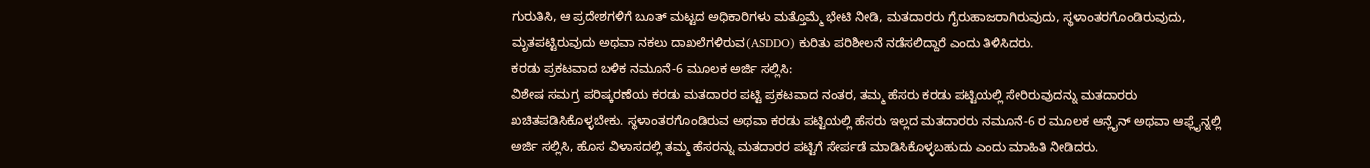ಗುರುತಿಸಿ, ಆ ಪ್ರದೇಶಗಳಿಗೆ ಬೂತ್ ಮಟ್ಟದ ಅಧಿಕಾರಿಗಳು ಮತ್ತೊಮ್ಮೆ ಭೇಟಿ ನೀಡಿ, ಮತದಾರರು ಗೈರುಹಾಜರಾಗಿರುವುದು, ಸ್ಥಳಾಂತರಗೊಂಡಿರುವುದು, ಮೃತಪಟ್ಟಿರುವುದು ಅಥವಾ ನಕಲು ದಾಖಲೆಗಳಿರುವ(ASDDO) ಕುರಿತು ಪರಿಶೀಲನೆ ನಡೆಸಲಿದ್ದಾರೆ ಎಂದು ತಿಳಿಸಿದರು.
ಕರಡು ಪ್ರಕಟವಾದ ಬಳಿಕ ನಮೂನೆ-6 ಮೂಲಕ ಅರ್ಜಿ ಸಲ್ಲಿಸಿ:
ವಿಶೇಷ ಸಮಗ್ರ ಪರಿಷ್ಕರಣೆಯ ಕರಡು ಮತದಾರರ ಪಟ್ಟಿ ಪ್ರಕಟವಾದ ನಂತರ, ತಮ್ಮ ಹೆಸರು ಕರಡು ಪಟ್ಟಿಯಲ್ಲಿ ಸೇರಿರುವುದನ್ನು ಮತದಾರರು ಖಚಿತಪಡಿಸಿಕೊಳ್ಳಬೇಕು. ಸ್ಥಳಾಂತರಗೊಂಡಿರುವ ಅಥವಾ ಕರಡು ಪಟ್ಟಿಯಲ್ಲಿ ಹೆಸರು ಇಲ್ಲದ ಮತದಾರರು ನಮೂನೆ-6 ರ ಮೂಲಕ ಆನ್ಲೈನ್ ಅಥವಾ ಆಫ್ಲೈನ್ನಲ್ಲಿ ಅರ್ಜಿ ಸಲ್ಲಿಸಿ, ಹೊಸ ವಿಳಾಸದಲ್ಲಿ ತಮ್ಮ ಹೆಸರನ್ನು ಮತದಾರರ ಪಟ್ಟಿಗೆ ಸೇರ್ಪಡೆ ಮಾಡಿಸಿಕೊಳ್ಳಬಹುದು ಎಂದು ಮಾಹಿತಿ ನೀಡಿದರು.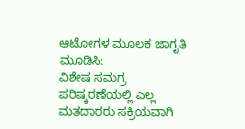ಆಟೋಗಳ ಮೂಲಕ ಜಾಗೃತಿ ಮೂಡಿಸಿ:
ವಿಶೇಷ ಸಮಗ್ರ ಪರಿಷ್ಕರಣೆಯಲ್ಲಿ ಎಲ್ಲ ಮತದಾರರು ಸಕ್ರಿಯವಾಗಿ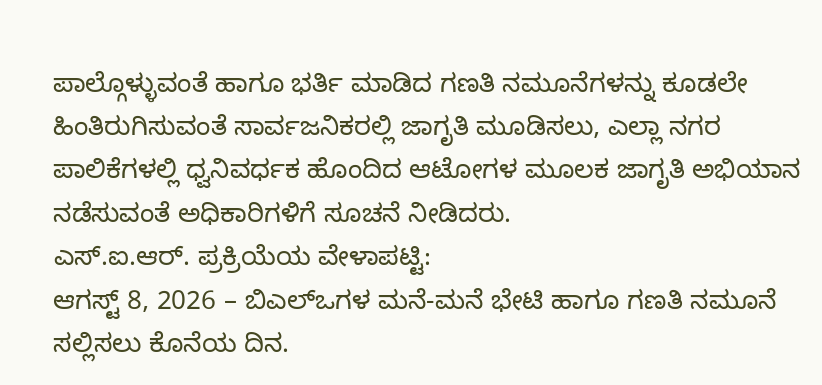ಪಾಲ್ಗೊಳ್ಳುವಂತೆ ಹಾಗೂ ಭರ್ತಿ ಮಾಡಿದ ಗಣತಿ ನಮೂನೆಗಳನ್ನು ಕೂಡಲೇ ಹಿಂತಿರುಗಿಸುವಂತೆ ಸಾರ್ವಜನಿಕರಲ್ಲಿ ಜಾಗೃತಿ ಮೂಡಿಸಲು, ಎಲ್ಲಾ ನಗರ ಪಾಲಿಕೆಗಳಲ್ಲಿ ಧ್ವನಿವರ್ಧಕ ಹೊಂದಿದ ಆಟೋಗಳ ಮೂಲಕ ಜಾಗೃತಿ ಅಭಿಯಾನ ನಡೆಸುವಂತೆ ಅಧಿಕಾರಿಗಳಿಗೆ ಸೂಚನೆ ನೀಡಿದರು.
ಎಸ್.ಐ.ಆರ್. ಪ್ರಕ್ರಿಯೆಯ ವೇಳಾಪಟ್ಟಿ:
ಆಗಸ್ಟ್ 8, 2026 – ಬಿಎಲ್ಒಗಳ ಮನೆ-ಮನೆ ಭೇಟಿ ಹಾಗೂ ಗಣತಿ ನಮೂನೆ ಸಲ್ಲಿಸಲು ಕೊನೆಯ ದಿನ.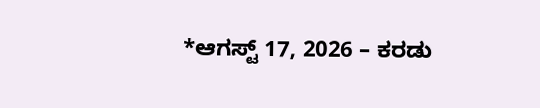*ಆಗಸ್ಟ್ 17, 2026 – ಕರಡು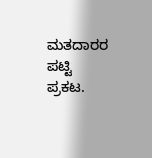ಮತದಾರರ ಪಟ್ಟಿ ಪ್ರಕಟ.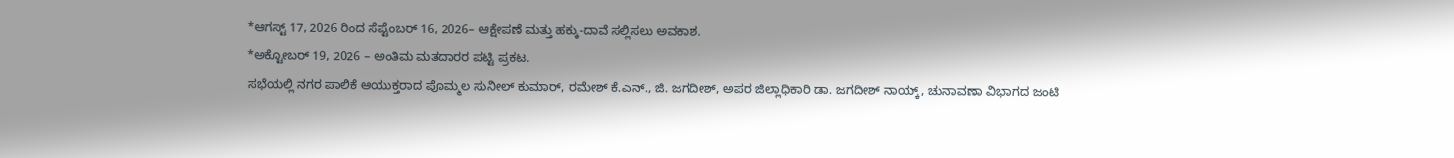*ಆಗಸ್ಟ್ 17, 2026 ರಿಂದ ಸೆಪ್ಟೆಂಬರ್ 16, 2026– ಆಕ್ಷೇಪಣೆ ಮತ್ತು ಹಕ್ಕು-ದಾವೆ ಸಲ್ಲಿಸಲು ಅವಕಾಶ.
*ಅಕ್ಟೋಬರ್ 19, 2026 – ಅಂತಿಮ ಮತದಾರರ ಪಟ್ಟಿ ಪ್ರಕಟ.
ಸಭೆಯಲ್ಲಿ ನಗರ ಪಾಲಿಕೆ ಆಯುಕ್ತರಾದ ಪೊಮ್ಮಲ ಸುನೀಲ್ ಕುಮಾರ್, ರಮೇಶ್ ಕೆ.ಎನ್., ಜಿ. ಜಗದೀಶ್, ಅಪರ ಜಿಲ್ಲಾಧಿಕಾರಿ ಡಾ. ಜಗದೀಶ್ ನಾಯ್ಕ್, ಚುನಾವಣಾ ವಿಭಾಗದ ಜಂಟಿ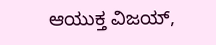ಆಯುಕ್ತ ವಿಜಯ್,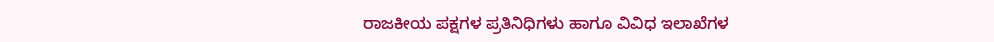ರಾಜಕೀಯ ಪಕ್ಷಗಳ ಪ್ರತಿನಿಧಿಗಳು ಹಾಗೂ ವಿವಿಧ ಇಲಾಖೆಗಳ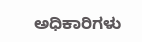ಅಧಿಕಾರಿಗಳು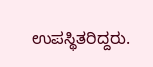ಉಪಸ್ಥಿತರಿದ್ದರು.